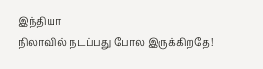இந்தியா
நிலாவில் நடப்பது போல இருக்கிறதே!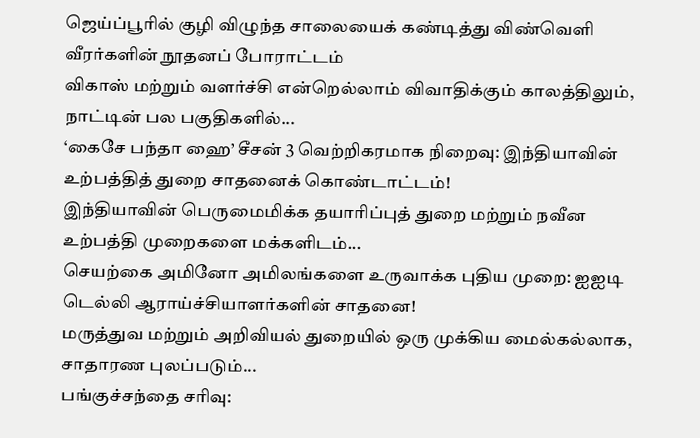ஜெய்ப்பூரில் குழி விழுந்த சாலையைக் கண்டித்து விண்வெளி வீரர்களின் நூதனப் போராட்டம்
விகாஸ் மற்றும் வளர்ச்சி என்றெல்லாம் விவாதிக்கும் காலத்திலும், நாட்டின் பல பகுதிகளில்...
‘கைசே பந்தா ஹை’ சீசன் 3 வெற்றிகரமாக நிறைவு: இந்தியாவின் உற்பத்தித் துறை சாதனைக் கொண்டாட்டம்!
இந்தியாவின் பெருமைமிக்க தயாரிப்புத் துறை மற்றும் நவீன உற்பத்தி முறைகளை மக்களிடம்...
செயற்கை அமினோ அமிலங்களை உருவாக்க புதிய முறை: ஐஐடி டெல்லி ஆராய்ச்சியாளர்களின் சாதனை!
மருத்துவ மற்றும் அறிவியல் துறையில் ஒரு முக்கிய மைல்கல்லாக, சாதாரண புலப்படும்...
பங்குச்சந்தை சரிவு: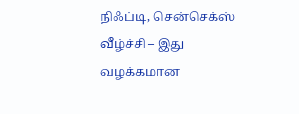நிஃப்டி, சென்செக்ஸ் வீழ்ச்சி – இது வழக்கமான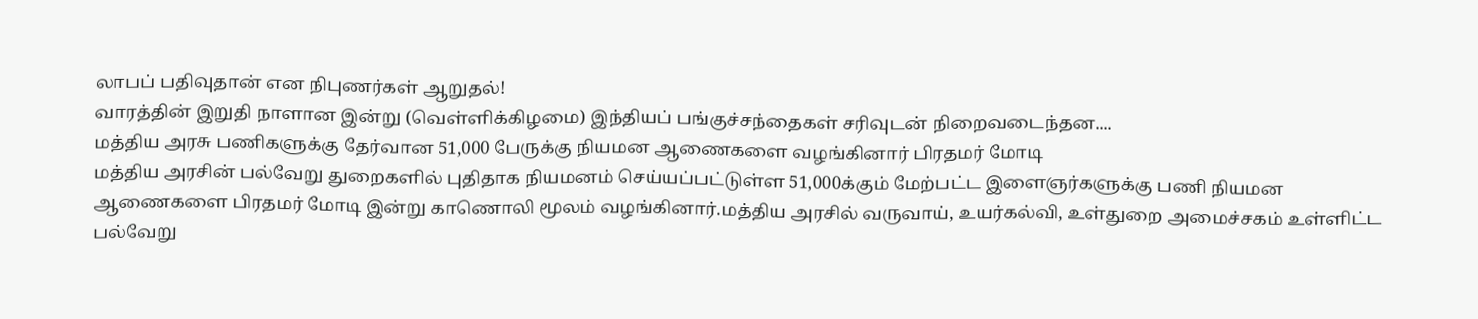லாபப் பதிவுதான் என நிபுணர்கள் ஆறுதல்!
வாரத்தின் இறுதி நாளான இன்று (வெள்ளிக்கிழமை) இந்தியப் பங்குச்சந்தைகள் சரிவுடன் நிறைவடைந்தன....
மத்திய அரசு பணிகளுக்கு தேர்வான 51,000 பேருக்கு நியமன ஆணைகளை வழங்கினார் பிரதமர் மோடி
மத்திய அரசின் பல்வேறு துறைகளில் புதிதாக நியமனம் செய்யப்பட்டுள்ள 51,000க்கும் மேற்பட்ட இளைஞர்களுக்கு பணி நியமன ஆணைகளை பிரதமர் மோடி இன்று காணொலி மூலம் வழங்கினார்.மத்திய அரசில் வருவாய், உயர்கல்வி, உள்துறை அமைச்சகம் உள்ளிட்ட பல்வேறு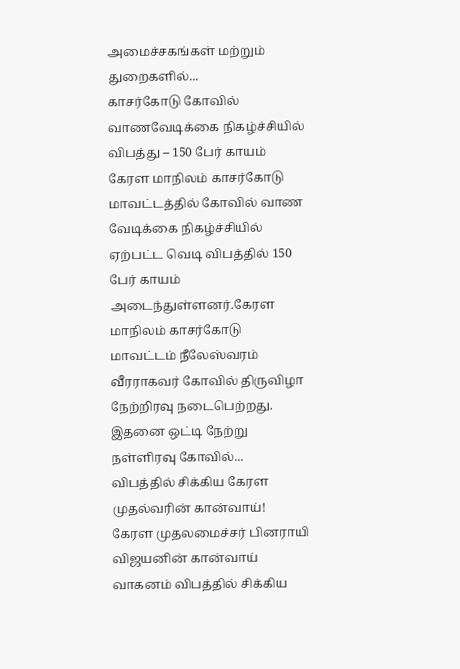அமைச்சகங்கள் மற்றும் துறைகளில்...
காசர்கோடு கோவில் வாணவேடிக்கை நிகழ்ச்சியில் விபத்து – 150 பேர் காயம்
கேரள மாநிலம் காசர்கோடு மாவட்டத்தில் கோவில் வாண வேடிக்கை நிகழ்ச்சியில் ஏற்பட்ட வெடி விபத்தில் 150 பேர் காயம் அடைந்துள்ளனர்.கேரள மாநிலம் காசர்கோடு மாவட்டம் நீலேஸ்வரம் வீரராகவர் கோவில் திருவிழா நேற்றிரவு நடைபெற்றது. இதனை ஒட்டி நேற்று நள்ளிரவு கோவில்...
விபத்தில் சிக்கிய கேரள முதல்வரின் கான்வாய்!
கேரள முதலமைச்சர் பினராயி விஜயனின் கான்வாய் வாகனம் விபத்தில் சிக்கிய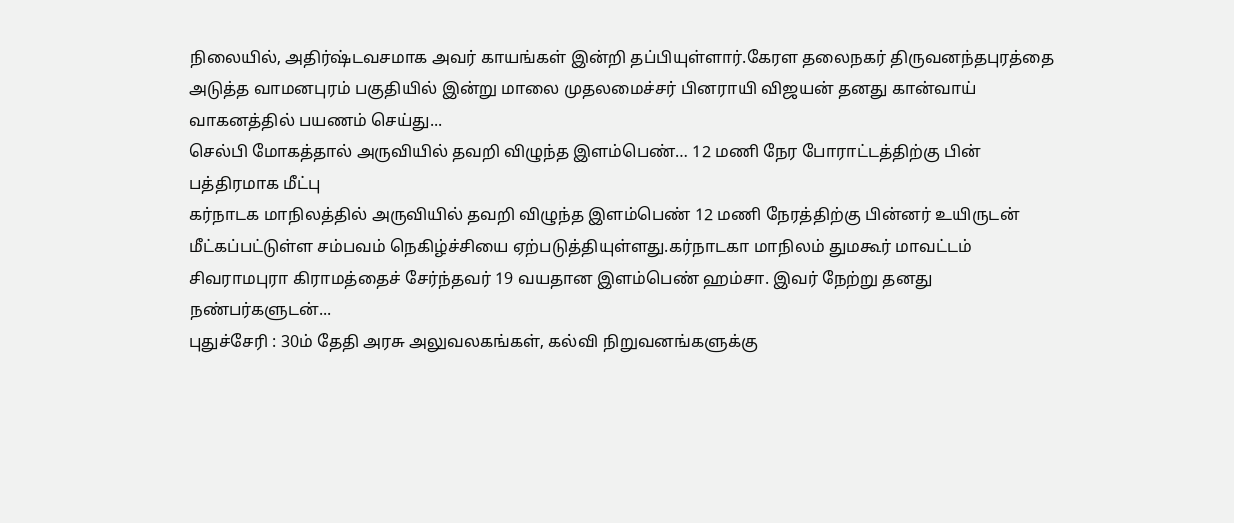நிலையில், அதிர்ஷ்டவசமாக அவர் காயங்கள் இன்றி தப்பியுள்ளார்.கேரள தலைநகர் திருவனந்தபுரத்தை அடுத்த வாமனபுரம் பகுதியில் இன்று மாலை முதலமைச்சர் பினராயி விஜயன் தனது கான்வாய் வாகனத்தில் பயணம் செய்து...
செல்பி மோகத்தால் அருவியில் தவறி விழுந்த இளம்பெண்… 12 மணி நேர போராட்டத்திற்கு பின் பத்திரமாக மீட்பு
கர்நாடக மாநிலத்தில் அருவியில் தவறி விழுந்த இளம்பெண் 12 மணி நேரத்திற்கு பின்னர் உயிருடன் மீட்கப்பட்டுள்ள சம்பவம் நெகிழ்ச்சியை ஏற்படுத்தியுள்ளது.கர்நாடகா மாநிலம் துமகூர் மாவட்டம் சிவராமபுரா கிராமத்தைச் சேர்ந்தவர் 19 வயதான இளம்பெண் ஹம்சா. இவர் நேற்று தனது நண்பர்களுடன்...
புதுச்சேரி : 30ம் தேதி அரசு அலுவலகங்கள், கல்வி நிறுவனங்களுக்கு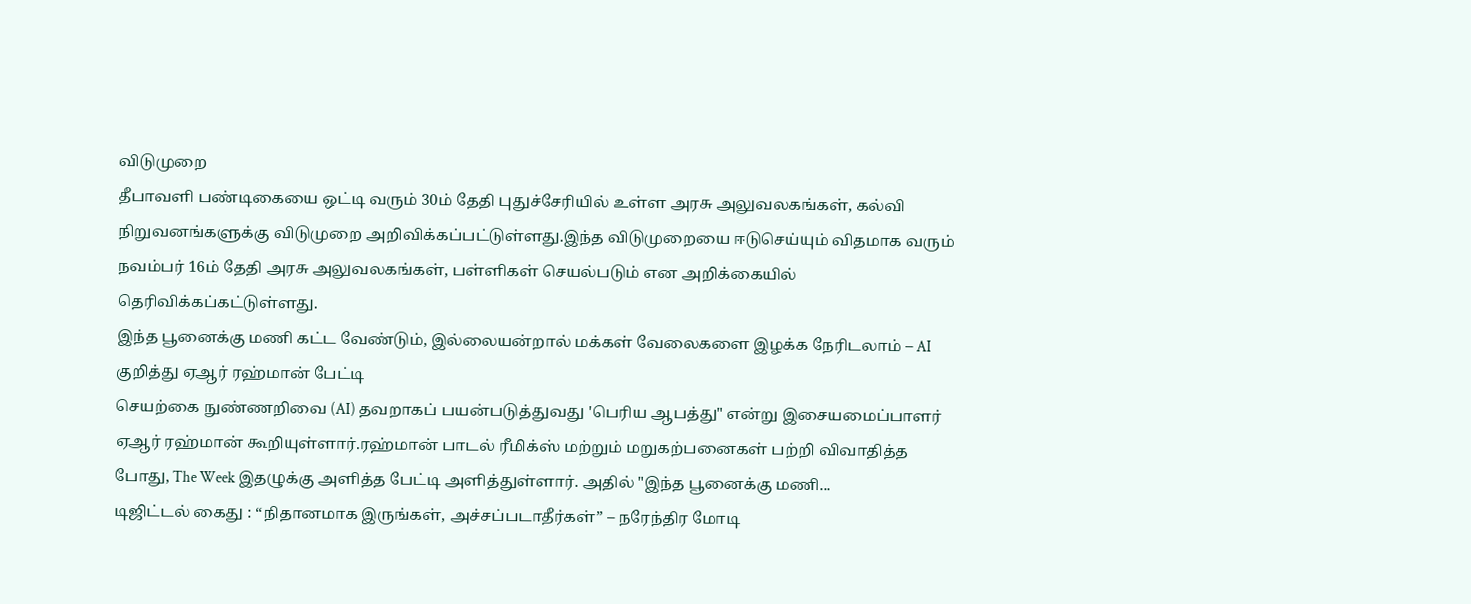விடுமுறை
தீபாவளி பண்டிகையை ஒட்டி வரும் 30ம் தேதி புதுச்சேரியில் உள்ள அரசு அலுவலகங்கள், கல்வி நிறுவனங்களுக்கு விடுமுறை அறிவிக்கப்பட்டுள்ளது.இந்த விடுமுறையை ஈடுசெய்யும் விதமாக வரும் நவம்பர் 16ம் தேதி அரசு அலுவலகங்கள், பள்ளிகள் செயல்படும் என அறிக்கையில் தெரிவிக்கப்கட்டுள்ளது.
இந்த பூனைக்கு மணி கட்ட வேண்டும், இல்லையன்றால் மக்கள் வேலைகளை இழக்க நேரிடலாம் – AI குறித்து ஏஆர் ரஹ்மான் பேட்டி
செயற்கை நுண்ணறிவை (AI) தவறாகப் பயன்படுத்துவது 'பெரிய ஆபத்து" என்று இசையமைப்பாளர் ஏஆர் ரஹ்மான் கூறியுள்ளார்.ரஹ்மான் பாடல் ரீமிக்ஸ் மற்றும் மறுகற்பனைகள் பற்றி விவாதித்த போது, The Week இதழுக்கு அளித்த பேட்டி அளித்துள்ளார். அதில் "இந்த பூனைக்கு மணி...
டிஜிட்டல் கைது : “நிதானமாக இருங்கள், அச்சப்படாதீர்கள்” – நரேந்திர மோடி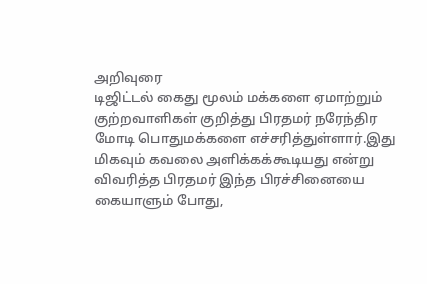அறிவுரை
டிஜிட்டல் கைது மூலம் மக்களை ஏமாற்றும் குற்றவாளிகள் குறித்து பிரதமர் நரேந்திர மோடி பொதுமக்களை எச்சரித்துள்ளார்.இது மிகவும் கவலை அளிக்கக்கூடியது என்று விவரித்த பிரதமர் இந்த பிரச்சினையை கையாளும் போது,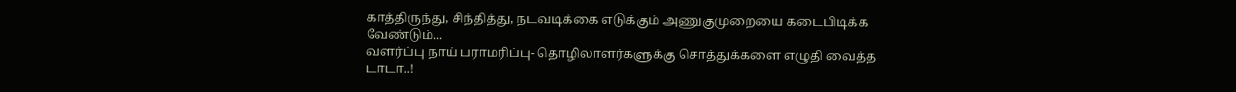காத்திருந்து, சிந்தித்து, நடவடிக்கை எடுக்கும் அணுகுமுறையை கடைபிடிக்க வேண்டும்...
வளர்ப்பு நாய் பராமரிப்பு- தொழிலாளர்களுக்கு சொத்துக்களை எழுதி வைத்த டாடா..!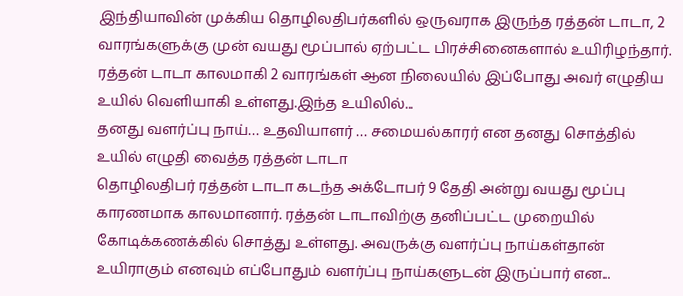இந்தியாவின் முக்கிய தொழிலதிபர்களில் ஒருவராக இருந்த ரத்தன் டாடா, 2 வாரங்களுக்கு முன் வயது மூப்பால் ஏற்பட்ட பிரச்சினைகளால் உயிரிழந்தார். ரத்தன் டாடா காலமாகி 2 வாரங்கள் ஆன நிலையில் இப்போது அவர் எழுதிய உயில் வெளியாகி உள்ளது.இந்த உயிலில்...
தனது வளர்ப்பு நாய்… உதவியாளர் … சமையல்காரர் என தனது சொத்தில் உயில் எழுதி வைத்த ரத்தன் டாடா
தொழிலதிபர் ரத்தன் டாடா கடந்த அக்டோபர் 9 தேதி அன்று வயது மூப்பு காரணமாக காலமானார். ரத்தன் டாடாவிற்கு தனிப்பட்ட முறையில் கோடிக்கணக்கில் சொத்து உள்ளது. அவருக்கு வளர்ப்பு நாய்கள்தான் உயிராகும் எனவும் எப்போதும் வளர்ப்பு நாய்களுடன் இருப்பார் என...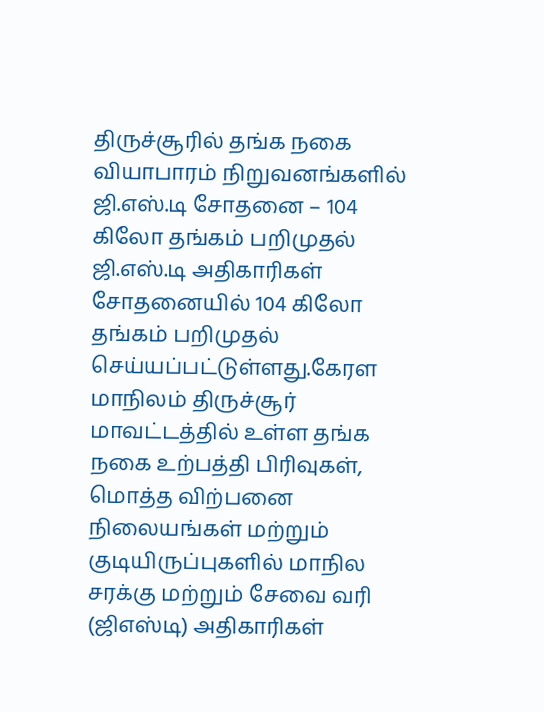திருச்சூரில் தங்க நகை வியாபாரம் நிறுவனங்களில் ஜி.எஸ்.டி சோதனை – 104 கிலோ தங்கம் பறிமுதல்
ஜி.எஸ்.டி அதிகாரிகள் சோதனையில் 104 கிலோ தங்கம் பறிமுதல் செய்யப்பட்டுள்ளது.கேரள மாநிலம் திருச்சூர் மாவட்டத்தில் உள்ள தங்க நகை உற்பத்தி பிரிவுகள், மொத்த விற்பனை நிலையங்கள் மற்றும் குடியிருப்புகளில் மாநில சரக்கு மற்றும் சேவை வரி (ஜிஎஸ்டி) அதிகாரிகள்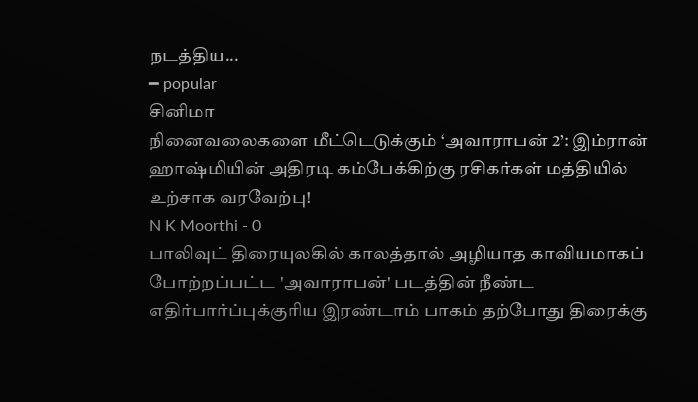நடத்திய...
━ popular
சினிமா
நினைவலைகளை மீட்டெடுக்கும் ‘அவாராபன் 2’: இம்ரான் ஹாஷ்மியின் அதிரடி கம்பேக்கிற்கு ரசிகர்கள் மத்தியில் உற்சாக வரவேற்பு!
N K Moorthi - 0
பாலிவுட் திரையுலகில் காலத்தால் அழியாத காவியமாகப் போற்றப்பட்ட 'அவாராபன்' படத்தின் நீண்ட எதிர்பார்ப்புக்குரிய இரண்டாம் பாகம் தற்போது திரைக்கு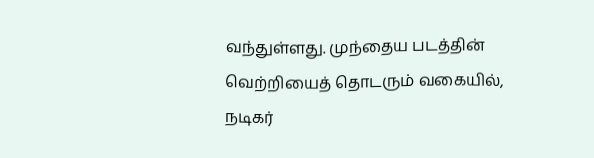வந்துள்ளது. முந்தைய படத்தின் வெற்றியைத் தொடரும் வகையில், நடிகர்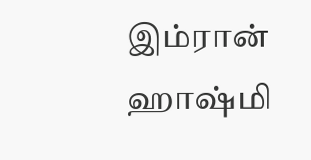இம்ரான் ஹாஷ்மி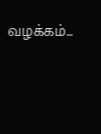வழக்கம்...